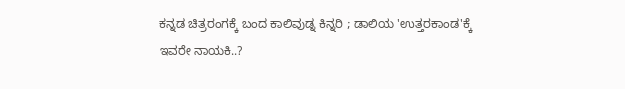ಕನ್ನಡ ಚಿತ್ರರಂಗಕ್ಕೆ ಬಂದ ಕಾಲಿವುಡ್ನ ಕಿನ್ನರಿ ; ಡಾಲಿಯ 'ಉತ್ತರಕಾಂಡ'ಕ್ಕೆ ಇವರೇ ನಾಯಕಿ..?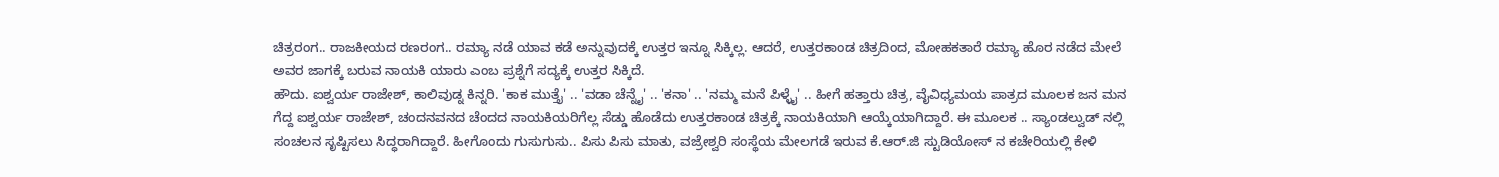ಚಿತ್ರರಂಗ.. ರಾಜಕೀಯದ ರಣರಂಗ.. ರಮ್ಯಾ ನಡೆ ಯಾವ ಕಡೆ ಅನ್ನುವುದಕ್ಕೆ ಉತ್ತರ ಇನ್ನೂ ಸಿಕ್ಕಿಲ್ಲ. ಆದರೆ, ಉತ್ತರಕಾಂಡ ಚಿತ್ರದಿಂದ, ಮೋಹಕತಾರೆ ರಮ್ಯಾ ಹೊರ ನಡೆದ ಮೇಲೆ ಅವರ ಜಾಗಕ್ಕೆ ಬರುವ ನಾಯಕಿ ಯಾರು ಎಂಬ ಪ್ರಶ್ನೆಗೆ ಸದ್ಯಕ್ಕೆ ಉತ್ತರ ಸಿಕ್ಕಿದೆ.
ಹೌದು. ಐಶ್ವರ್ಯ ರಾಜೇಶ್, ಕಾಲಿವುಡ್ನ ಕಿನ್ನರಿ. 'ಕಾಕ ಮುತ್ತೈ' .. 'ವಡಾ ಚೆನ್ನೈ' .. 'ಕನಾ' .. 'ನಮ್ಮ ಮನೆ ಪಿಳ್ಳೈ' .. ಹೀಗೆ ಹತ್ತಾರು ಚಿತ್ರ, ವೈವಿಧ್ಯಮಯ ಪಾತ್ರದ ಮೂಲಕ ಜನ ಮನ ಗೆದ್ದ ಐಶ್ವರ್ಯ ರಾಜೇಶ್, ಚಂದನವನದ ಚೆಂದದ ನಾಯಕಿಯರಿಗೆಲ್ಲ ಸೆಡ್ಡು ಹೊಡೆದು ಉತ್ತರಕಾಂಡ ಚಿತ್ರಕ್ಕೆ ನಾಯಕಿಯಾಗಿ ಆಯ್ಕೆಯಾಗಿದ್ದಾರೆ. ಈ ಮೂಲಕ .. ಸ್ಯಾಂಡಲ್ವುಡ್ ನಲ್ಲಿ ಸಂಚಲನ ಸೃಷ್ಟಿಸಲು ಸಿದ್ಧರಾಗಿದ್ದಾರೆ. ಹೀಗೊಂದು ಗುಸುಗುಸು.. ಪಿಸು ಪಿಸು ಮಾತು, ವಜ್ರೇಶ್ವರಿ ಸಂಸ್ಥೆಯ ಮೇಲಗಡೆ ಇರುವ ಕೆ.ಆರ್.ಜಿ ಸ್ಟುಡಿಯೋಸ್ ನ ಕಚೇರಿಯಲ್ಲಿ ಕೇಳಿ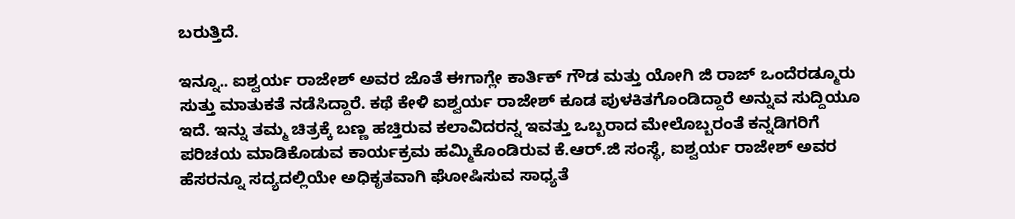ಬರುತ್ತಿದೆ.

ಇನ್ನೂ.. ಐಶ್ವರ್ಯ ರಾಜೇಶ್ ಅವರ ಜೊತೆ ಈಗಾಗ್ಲೇ ಕಾರ್ತಿಕ್ ಗೌಡ ಮತ್ತು ಯೋಗಿ ಜಿ ರಾಜ್ ಒಂದೆರಡ್ಮೂರು ಸುತ್ತು ಮಾತುಕತೆ ನಡೆಸಿದ್ದಾರೆ. ಕಥೆ ಕೇಳಿ ಐಶ್ವರ್ಯ ರಾಜೇಶ್ ಕೂಡ ಪುಳಕಿತಗೊಂಡಿದ್ದಾರೆ ಅನ್ನುವ ಸುದ್ದಿಯೂ ಇದೆ. ಇನ್ನು ತಮ್ಮ ಚಿತ್ರಕ್ಕೆ ಬಣ್ಣ ಹಚ್ತಿರುವ ಕಲಾವಿದರನ್ನ ಇವತ್ತು ಒಬ್ಬರಾದ ಮೇಲೊಬ್ಬರಂತೆ ಕನ್ನಡಿಗರಿಗೆ ಪರಿಚಯ ಮಾಡಿಕೊಡುವ ಕಾರ್ಯಕ್ರಮ ಹಮ್ಮಿಕೊಂಡಿರುವ ಕೆ.ಆರ್.ಜಿ ಸಂಸ್ಥೆ, ಐಶ್ವರ್ಯ ರಾಜೇಶ್ ಅವರ ಹೆಸರನ್ನೂ ಸದ್ಯದಲ್ಲಿಯೇ ಅಧಿಕೃತವಾಗಿ ಘೋಷಿಸುವ ಸಾಧ್ಯತೆ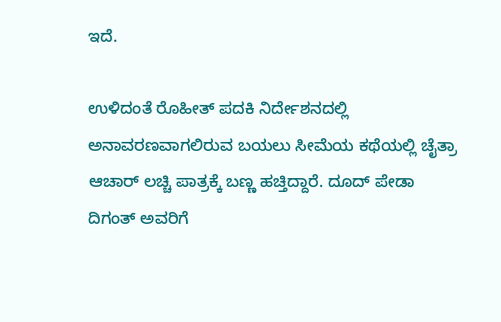ಇದೆ.

ಉಳಿದಂತೆ ರೊಹೀತ್ ಪದಕಿ ನಿರ್ದೇಶನದಲ್ಲಿ ಅನಾವರಣವಾಗಲಿರುವ ಬಯಲು ಸೀಮೆಯ ಕಥೆಯಲ್ಲಿ ಚೈತ್ರಾ ಆಚಾರ್ ಲಚ್ಚಿ ಪಾತ್ರಕ್ಕೆ ಬಣ್ಣ ಹಚ್ತಿದ್ದಾರೆ. ದೂದ್ ಪೇಡಾ ದಿಗಂತ್ ಅವರಿಗೆ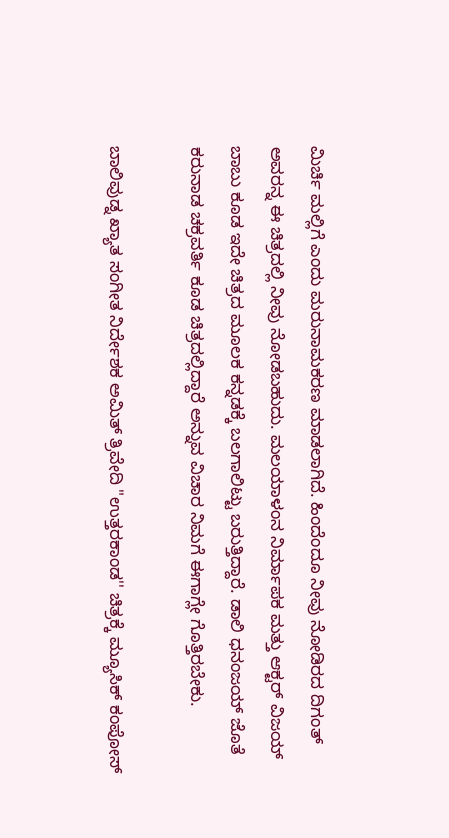ಮಿರ್ಚಿ ಮಲ್ಲಿಗೆ ಎಂದು ಮರುನಾಮಕರಣ ಮಾಡಲಾಗಿದೆ. ಹಿಂದೆಂದೂ ನೀವು ನೋಡಿರದ ದಿಗಂತ್ ಅವರನ್ನ ಈ ಚಿತ್ರದಲ್ಲಿ ನೀವು ನೋಡಬಹುದು. ಮಲಯಾಳಂನ ನಿರ್ಮಾಪಕ ಮತ್ತು ಆಕ್ಟರ್ ವಿಜಯ್ ಬಾಬು ಕೂಡ ಇದೇ ಚಿತ್ರದ ಮೂಲಕ ಕನ್ನಡಕ್ಕೆ ಬಲಗಾಲಿಟ್ಟು ಬರುತ್ತಿದ್ದಾರೆ. ಡಾಲಿ ಧನಂಜಯ್ ಜೊತೆ ಕರುನಾಡ ಚಕ್ರವರ್ತಿ ಕೂಡ ಚಿತ್ರದಲ್ಲಿದ್ದಾರೆ ಅನ್ನುವ ವಿಚಾರ ನಿಮಗೆ ಈಗಾಗ್ಲೇ ಗೊತ್ತಿರಬೇಕು.

ಬಾಲಿವುಡ್ನ ಖ್ಯಾತ ಸಂಗೀತ ನಿರ್ದೇಶಕ ಅಮಿತ್ ತ್ರಿವೇದಿ "ಉತ್ತರಕಾಂಡ'' ಚಿತ್ರಕ್ಕೆ ಮ್ಯೂಸಿಕ್ ಕಂಪೋಸ್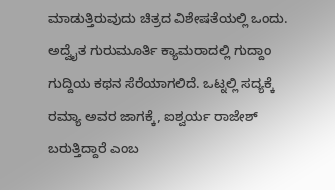ಮಾಡುತ್ತಿರುವುದು ಚಿತ್ರದ ವಿಶೇಷತೆಯಲ್ಲಿ ಒಂದು. ಅದ್ವೈತ ಗುರುಮೂರ್ತಿ ಕ್ಯಾಮರಾದಲ್ಲಿ ಗುದ್ದಾಂ ಗುದ್ದಿಯ ಕಥನ ಸೆರೆಯಾಗಲಿದೆ. ಒಟ್ನಲ್ಲಿ ಸದ್ಯಕ್ಕೆ ರಮ್ಯಾ ಅವರ ಜಾಗಕ್ಕೆ, ಐಶ್ವರ್ಯ ರಾಜೇಶ್ ಬರುತ್ತಿದ್ದಾರೆ ಎಂಬ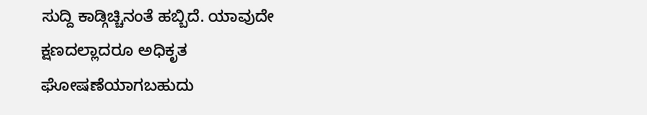ಸುದ್ದಿ ಕಾಡ್ಗಿಚ್ಚಿನಂತೆ ಹಬ್ಬಿದೆ. ಯಾವುದೇ ಕ್ಷಣದಲ್ಲಾದರೂ ಅಧಿಕೃತ ಘೋಷಣೆಯಾಗಬಹುದು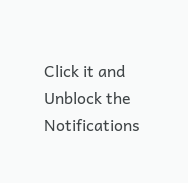Click it and Unblock the Notifications